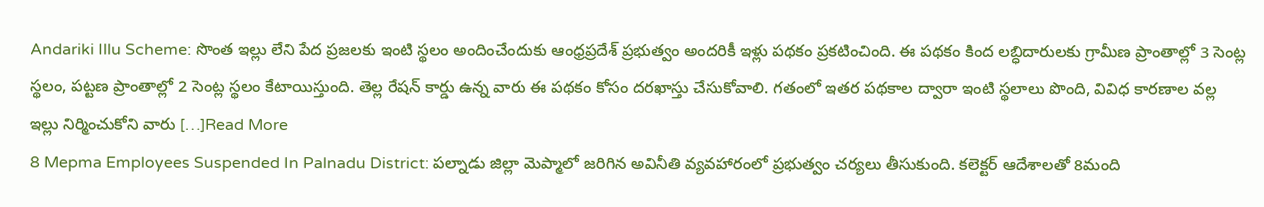Andariki Illu Scheme: సొంత ఇల్లు లేని పేద ప్రజలకు ఇంటి స్థలం అందించేందుకు ఆంధ్రప్రదేశ్ ప్రభుత్వం అందరికీ ఇళ్లు పథకం ప్రకటించింది. ఈ పథకం కింద లబ్ధిదారులకు గ్రామీణ ప్రాంతాల్లో 3 సెంట్ల స్థలం, పట్టణ ప్రాంతాల్లో 2 సెంట్ల స్థలం కేటాయిస్తుంది. తెల్ల రేషన్ కార్డు ఉన్న వారు ఈ పథకం కోసం దరఖాస్తు చేసుకోవాలి. గతంలో ఇతర పథకాల ద్వారా ఇంటి స్థలాలు పొంది, వివిధ కారణాల వల్ల ఇల్లు నిర్మించుకోని వారు […]Read More
8 Mepma Employees Suspended In Palnadu District: పల్నాడు జిల్లా మెప్మాలో జరిగిన అవినీతి వ్యవహారంలో ప్రభుత్వం చర్యలు తీసుకుంది. కలెక్టర్ ఆదేశాలతో 8మంది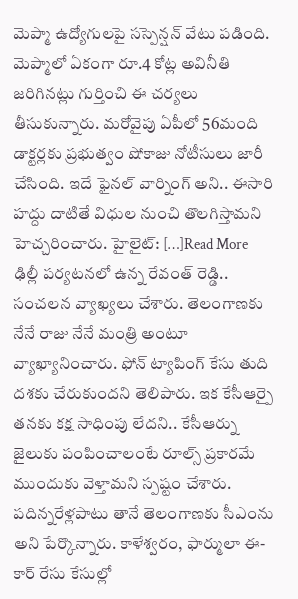మెప్మా ఉద్యోగులపై సస్పెన్షన్ వేటు పడింది. మెప్మాలో ఏకంగా రూ.4 కోట్ల అవినీతి జరిగినట్లు గుర్తించి ఈ చర్యలు తీసుకున్నారు. మరోవైపు ఏపీలో 56మంది డాక్టర్లకు ప్రభుత్వం షోకాజు నోటీసులు జారీ చేసింది. ఇదే ఫైనల్ వార్నింగ్ అని.. ఈసారి హద్దు దాటితే విధుల నుంచి తొలగిస్తామని హెచ్చరించారు. హైలైట్: […]Read More
ఢిల్లీ పర్యటనలో ఉన్న రేవంత్ రెడ్డి.. సంచలన వ్యాఖ్యలు చేశారు. తెలంగాణకు నేనే రాజు నేనే మంత్రి అంటూ వ్యాఖ్యానించారు. ఫోన్ ట్యాపింగ్ కేసు తుది దశకు చేరుకుందని తెలిపారు. ఇక కేసీఆర్పై తనకు కక్ష సాధింపు లేదని.. కేసీఆర్ను జైలుకు పంపించాలంటే రూల్స్ ప్రకారమే ముందుకు వెళ్తామని స్పష్టం చేశారు. పదిన్నరేళ్లపాటు తానే తెలంగాణకు సీఎంను అని పేర్కొన్నారు. కాళేశ్వరం, ఫార్ములా ఈ- కార్ రేసు కేసుల్లో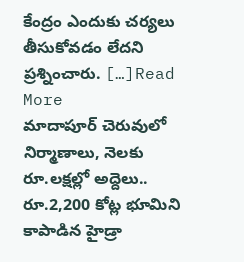కేంద్రం ఎందుకు చర్యలు తీసుకోవడం లేదని ప్రశ్నించారు. […]Read More
మాదాపూర్ చెరువులో నిర్మాణాలు, నెలకు రూ.లక్షల్లో అద్దెలు.. రూ.2,200 కోట్ల భూమిని కాపాడిన హైడ్రా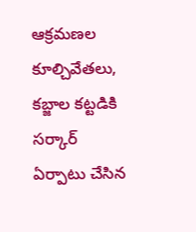ఆక్రమణల కూల్చివేతలు, కబ్జాల కట్టడికి సర్కార్ ఏర్పాటు చేసిన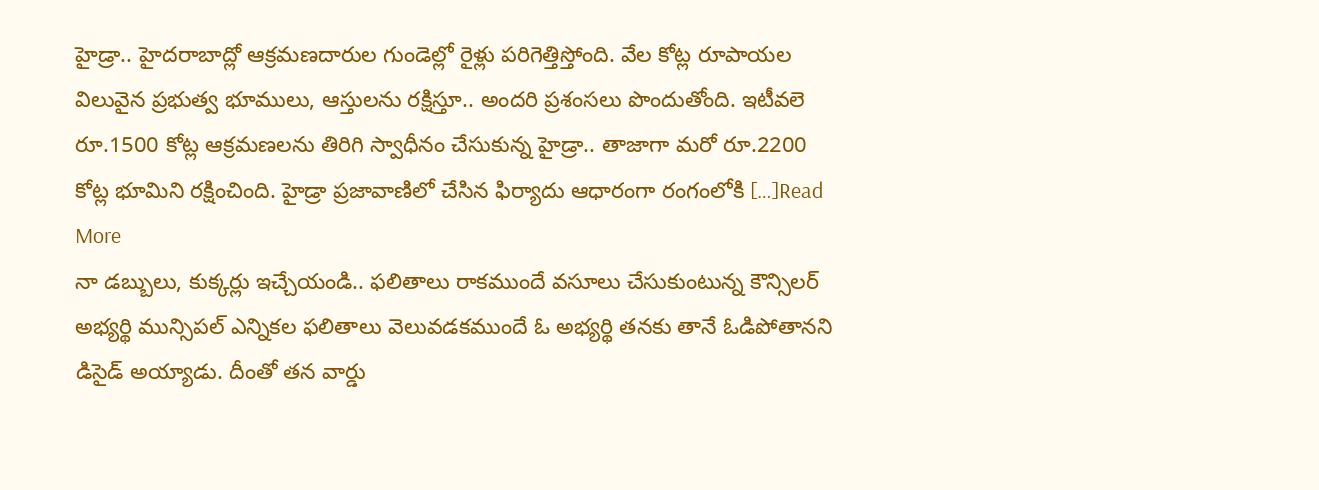హైడ్రా.. హైదరాబాద్లో ఆక్రమణదారుల గుండెల్లో రైళ్లు పరిగెత్తిస్తోంది. వేల కోట్ల రూపాయల విలువైన ప్రభుత్వ భూములు, ఆస్తులను రక్షిస్తూ.. అందరి ప్రశంసలు పొందుతోంది. ఇటీవలె రూ.1500 కోట్ల ఆక్రమణలను తిరిగి స్వాధీనం చేసుకున్న హైడ్రా.. తాజాగా మరో రూ.2200 కోట్ల భూమిని రక్షించింది. హైడ్రా ప్రజావాణిలో చేసిన ఫిర్యాదు ఆధారంగా రంగంలోకి […]Read More
నా డబ్బులు, కుక్కర్లు ఇచ్చేయండి.. ఫలితాలు రాకముందే వసూలు చేసుకుంటున్న కౌన్సిలర్ అభ్యర్థి మున్సిపల్ ఎన్నికల ఫలితాలు వెలువడకముందే ఓ అభ్యర్థి తనకు తానే ఓడిపోతానని డిసైడ్ అయ్యాడు. దీంతో తన వార్డు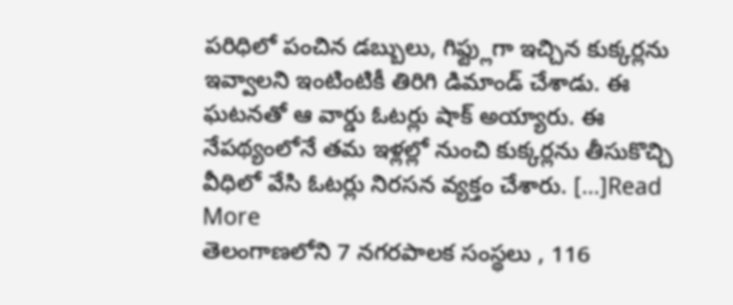పరిధిలో పంచిన డబ్బులు, గిఫ్ట్లుగా ఇచ్చిన కుక్కర్లను ఇవ్వాలని ఇంటింటికీ తిరిగి డిమాండ్ చేశాడు. ఈ ఘటనతో ఆ వార్డు ఓటర్లు షాక్ అయ్యారు. ఈ నేపథ్యంలోనే తమ ఇళ్లల్లో నుంచి కుక్కర్లను తీసుకొచ్చి వీధిలో వేసి ఓటర్లు నిరసన వ్యక్తం చేశారు. […]Read More
తెలంగాణలోని 7 నగరపాలక సంస్థలు , 116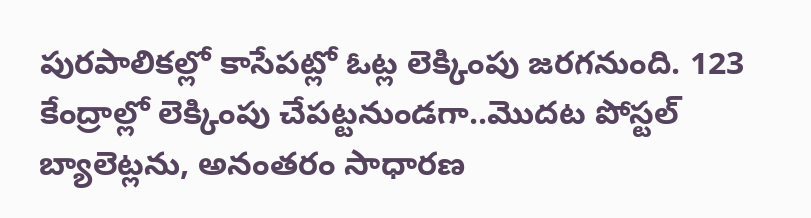పురపాలికల్లో కాసేపట్లో ఓట్ల లెక్కింపు జరగనుంది. 123 కేంద్రాల్లో లెక్కింపు చేపట్టనుండగా..మొదట పోస్టల్ బ్యాలెట్లను, అనంతరం సాధారణ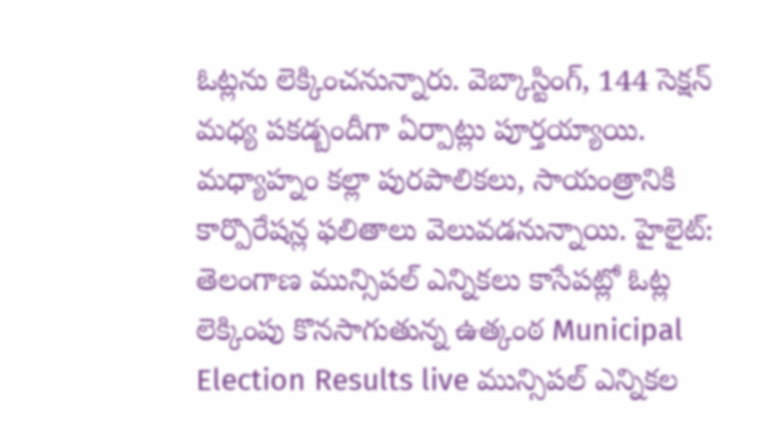ఓట్లను లెక్కించనున్నారు. వెబ్కాస్టింగ్, 144 సెక్షన్ మధ్య పకడ్బందీగా ఏర్పాట్లు పూర్తయ్యాయి. మధ్యాహ్నం కల్లా పురపాలికలు, సాయంత్రానికి కార్పొరేషన్ల ఫలితాలు వెలువడనున్నాయి. హైలైట్: తెలంగాణ మున్సిపల్ ఎన్నికలు కాసేపట్లో ఓట్ల లెక్కింపు కొనసాగుతున్న ఉత్కంఠ Municipal Election Results live మున్సిపల్ ఎన్నికల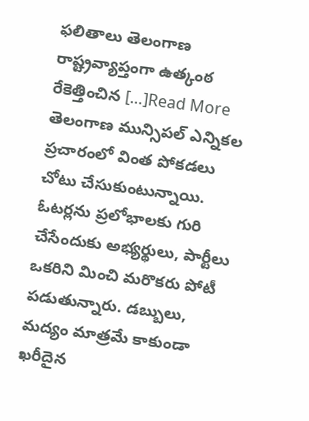ఫలితాలు తెలంగాణ రాష్ట్రవ్యాప్తంగా ఉత్కంఠ రేకెత్తించిన […]Read More
తెలంగాణ మున్సిపల్ ఎన్నికల ప్రచారంలో వింత పోకడలు చోటు చేసుకుంటున్నాయి. ఓటర్లను ప్రలోభాలకు గురి చేసేందుకు అభ్యర్థులు, పార్టీలు ఒకరిని మించి మరొకరు పోటీ పడుతున్నారు. డబ్బులు, మద్యం మాత్రమే కాకుండా ఖరీదైన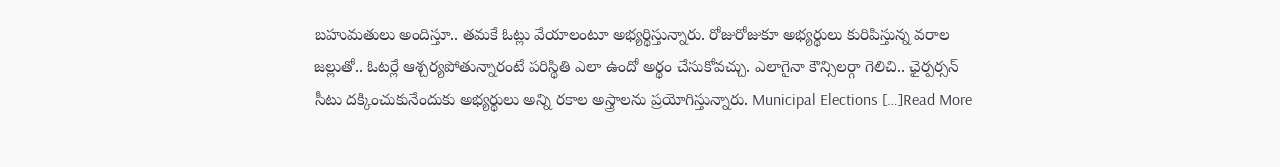బహుమతులు అందిస్తూ.. తమకే ఓట్లు వేయాలంటూ అభ్యర్థిస్తున్నారు. రోజురోజుకూ అభ్యర్థులు కురిపిస్తున్న వరాల జల్లుతో.. ఓటర్లే ఆశ్చర్యపోతున్నారంటే పరిస్థితి ఎలా ఉందో అర్థం చేసుకోవచ్చు. ఎలాగైనా కౌన్సిలర్గా గెలిచి.. ఛైర్పర్సన్ సీటు దక్కించుకునేందుకు అభ్యర్థులు అన్ని రకాల అస్త్రాలను ప్రయోగిస్తున్నారు. Municipal Elections […]Read More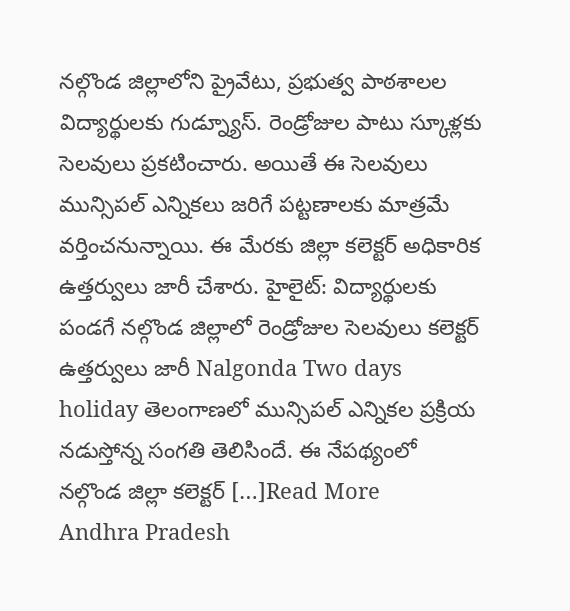నల్గొండ జిల్లాలోని ప్రైవేటు, ప్రభుత్వ పాఠశాలల విద్యార్థులకు గుడ్న్యూస్. రెండ్రోజుల పాటు స్కూళ్లకు సెలవులు ప్రకటించారు. అయితే ఈ సెలవులు మున్సిపల్ ఎన్నికలు జరిగే పట్టణాలకు మాత్రమే వర్తించనున్నాయి. ఈ మేరకు జిల్లా కలెక్టర్ అధికారిక ఉత్తర్వులు జారీ చేశారు. హైలైట్: విద్యార్థులకు పండగే నల్గొండ జిల్లాలో రెండ్రోజుల సెలవులు కలెక్టర్ ఉత్తర్వులు జారీ Nalgonda Two days holiday తెలంగాణలో మున్సిపల్ ఎన్నికల ప్రక్రియ నడుస్తోన్న సంగతి తెలిసిందే. ఈ నేపథ్యంలో నల్గొండ జిల్లా కలెక్టర్ […]Read More
Andhra Pradesh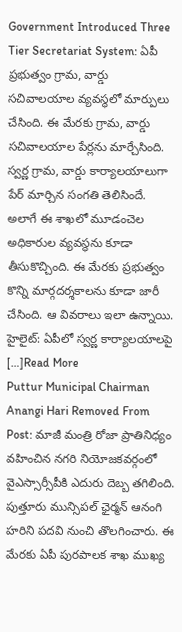Government Introduced Three Tier Secretariat System: ఏపీ ప్రభుత్వం గ్రామ, వార్డు సచివాలయాల వ్యవస్థలో మార్పులు చేసింది. ఈ మేరకు గ్రామ, వార్డు సచివాలయాల పేర్లను మార్చేసింది. స్వర్ణ గ్రామ, వార్డు కార్యాలయాలుగా పేర్ మార్చిన సంగతి తెలిసిందే. అలాగే ఈ శాఖలో మూడంచెల అధికారుల వ్యవస్థను కూడా తీసుకొచ్చింది. ఈ మేరకు ప్రభుత్వం కొన్ని మార్గదర్శకాలను కూడా జారీ చేసింది. ఆ వివరాలు ఇలా ఉన్నాయి. హైలైట్: ఏపీలో స్వర్ణ కార్యాలయాలపై […]Read More
Puttur Municipal Chairman Anangi Hari Removed From Post: మాజీ మంత్రి రోజా ప్రాతినిధ్యం వహించిన నగరి నియోజకవర్గంలో వైఎస్సార్సీపీకి ఎదురు దెబ్బ తగిలింది. పుత్తూరు మున్సిపల్ ఛైర్మన్ ఆనంగి హరిని పదవి నుంచి తొలగించారు. ఈ మేరకు ఏపీ పురపాలక శాఖ ముఖ్య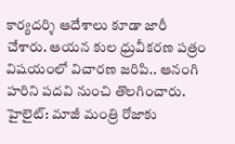కార్యదర్శి ఆదేశాలు కూడా జారీ చేశారు. ఆయన కుల ధ్రువీకరణ పత్రం విషయంలో విచారణ జరిపి.. ఆనంగి హరిని పదవి నుంచి తొలగించారు. హైలైట్: మాజీ మంత్రి రోజాకు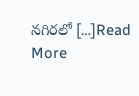నగిరలో […]Read More